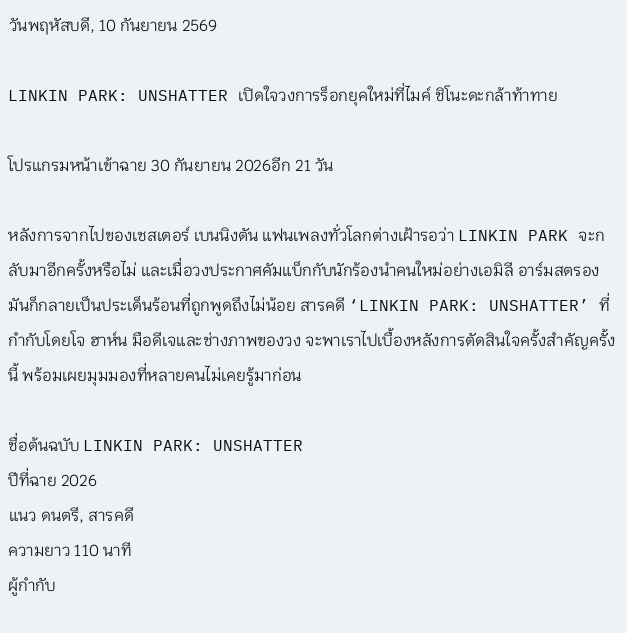วันพฤหัสบดี, 10 กันยายน 2569

LINKIN PARK: UNSHATTER เปิดใจวงการร็อกยุคใหม่ที่ไมค์ ชิโนะดะกล้าท้าทาย

โปรแกรมหน้าเข้าฉาย 30 กันยายน 2026อีก 21 วัน

หลังการจากไปของเชสเตอร์ เบนนิงตัน แฟนเพลงทั่วโลกต่างเฝ้ารอว่า LINKIN PARK จะกลับมาอีกครั้งหรือไม่ และเมื่อวงประกาศคัมแบ็กกับนักร้องนำคนใหม่อย่างเอมิลี อาร์มสตรอง มันก็กลายเป็นประเด็นร้อนที่ถูกพูดถึงไม่น้อย สารคดี ‘LINKIN PARK: UNSHATTER’ ที่กำกับโดยโจ ฮาห์น มือดีเจและช่างภาพของวง จะพาเราไปเบื้องหลังการตัดสินใจครั้งสำคัญครั้งนี้ พร้อมเผยมุมมองที่หลายคนไม่เคยรู้มาก่อน

ชื่อต้นฉบับ LINKIN PARK: UNSHATTER
ปีที่ฉาย 2026
แนว ดนตรี, สารคดี
ความยาว 110 นาที
ผู้กำกับ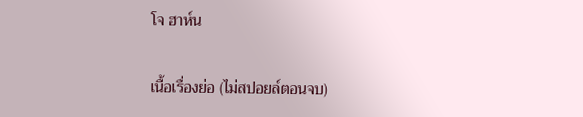โจ ฮาห์น

เนื้อเรื่องย่อ (ไม่สปอยล์ตอนจบ)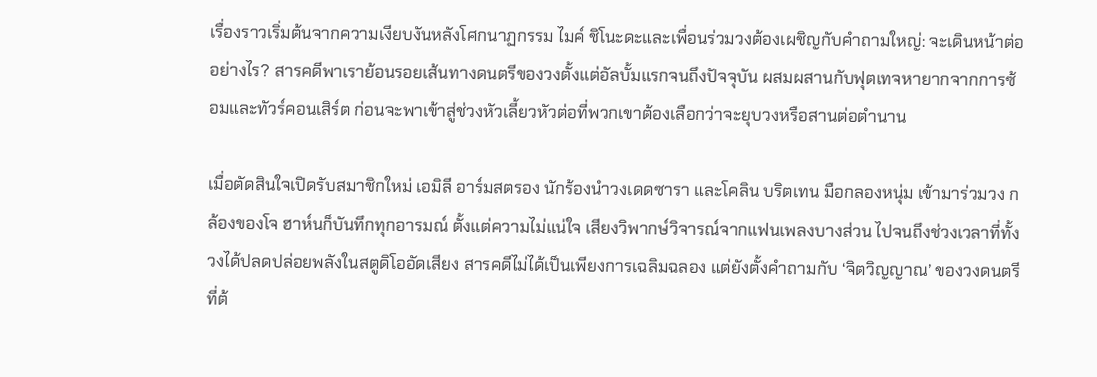เรื่องราวเริ่มต้นจากความเงียบงันหลังโศกนาฏกรรม ไมค์ ชิโนะดะและเพื่อนร่วมวงต้องเผชิญกับคำถามใหญ่: จะเดินหน้าต่ออย่างไร? สารคดีพาเราย้อนรอยเส้นทางดนตรีของวงตั้งแต่อัลบั้มแรกจนถึงปัจจุบัน ผสมผสานกับฟุตเทจหายากจากการซ้อมและทัวร์คอนเสิร์ต ก่อนจะพาเข้าสู่ช่วงหัวเลี้ยวหัวต่อที่พวกเขาต้องเลือกว่าจะยุบวงหรือสานต่อตำนาน

เมื่อตัดสินใจเปิดรับสมาชิกใหม่ เอมิลี อาร์มสตรอง นักร้องนำวงเดดซารา และโคลิน บริตเทน มือกลองหนุ่ม เข้ามาร่วมวง กล้องของโจ ฮาห์นก็บันทึกทุกอารมณ์ ตั้งแต่ความไม่แน่ใจ เสียงวิพากษ์วิจารณ์จากแฟนเพลงบางส่วน ไปจนถึงช่วงเวลาที่ทั้งวงได้ปลดปล่อยพลังในสตูดิโออัดเสียง สารคดีไม่ได้เป็นเพียงการเฉลิมฉลอง แต่ยังตั้งคำถามกับ ‘จิตวิญญาณ’ ของวงดนตรีที่ต้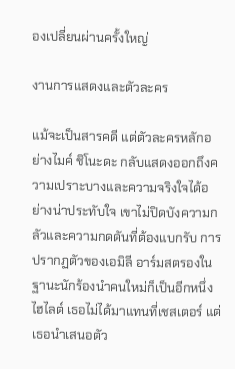องเปลี่ยนผ่านครั้งใหญ่

งานการแสดงและตัวละคร

แม้จะเป็นสารคดี แต่ตัวละครหลักอย่างไมค์ ชิโนะดะ กลับแสดงออกถึงความเปราะบางและความจริงใจได้อย่างน่าประทับใจ เขาไม่ปิดบังความกลัวและความกดดันที่ต้องแบกรับ การปรากฏตัวของเอมิลี อาร์มสตรองในฐานะนักร้องนำคนใหม่ก็เป็นอีกหนึ่งไฮไลต์ เธอไม่ได้มาแทนที่เชสเตอร์ แต่เธอนำเสนอตัว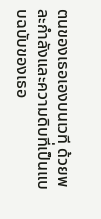ตนของเธอเองบนเวที ด้วยพละกำลังและความดิบที่เป็นแบบฉบับของเธอ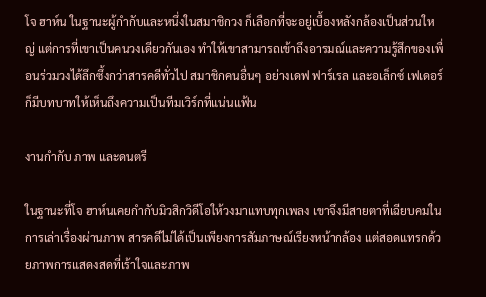โจ ฮาห์น ในฐานะผู้กำกับและหนึ่งในสมาชิกวง ก็เลือกที่จะอยู่เบื้องหลังกล้องเป็นส่วนใหญ่ แต่การที่เขาเป็นคนวงเดียวกันเอง ทำให้เขาสามารถเข้าถึงอารมณ์และความรู้สึกของเพื่อนร่วมวงได้ลึกซึ้งกว่าสารคดีทั่วไป สมาชิกคนอื่นๆ อย่างเดฟ ฟาร์เรล และอเล็กซ์ เฟเดอร์ ก็มีบทบาทให้เห็นถึงความเป็นทีมเวิร์กที่แน่นแฟ้น

งานกำกับ ภาพ และดนตรี

ในฐานะที่โจ ฮาห์นเคยกำกับมิวสิกวิดีโอให้วงมาแทบทุกเพลง เขาจึงมีสายตาที่เฉียบคมในการเล่าเรื่องผ่านภาพ สารคดีไม่ได้เป็นเพียงการสัมภาษณ์เรียงหน้ากล้อง แต่สอดแทรกด้วยภาพการแสดงสดที่เร้าใจและภาพ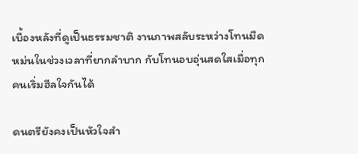เบื้องหลังที่ดูเป็นธรรมชาติ งานภาพสลับระหว่างโทนมืดหม่นในช่วงเวลาที่ยากลำบาก กับโทนอบอุ่นสดใสเมื่อทุกคนเริ่มฮีลใจกันได้

ดนตรียังคงเป็นหัวใจสำ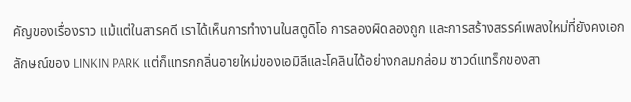คัญของเรื่องราว แม้แต่ในสารคดี เราได้เห็นการทำงานในสตูดิโอ การลองผิดลองถูก และการสร้างสรรค์เพลงใหม่ที่ยังคงเอกลักษณ์ของ LINKIN PARK แต่ก็แทรกกลิ่นอายใหม่ของเอมิลีและโคลินได้อย่างกลมกล่อม ซาวด์แทร็กของสา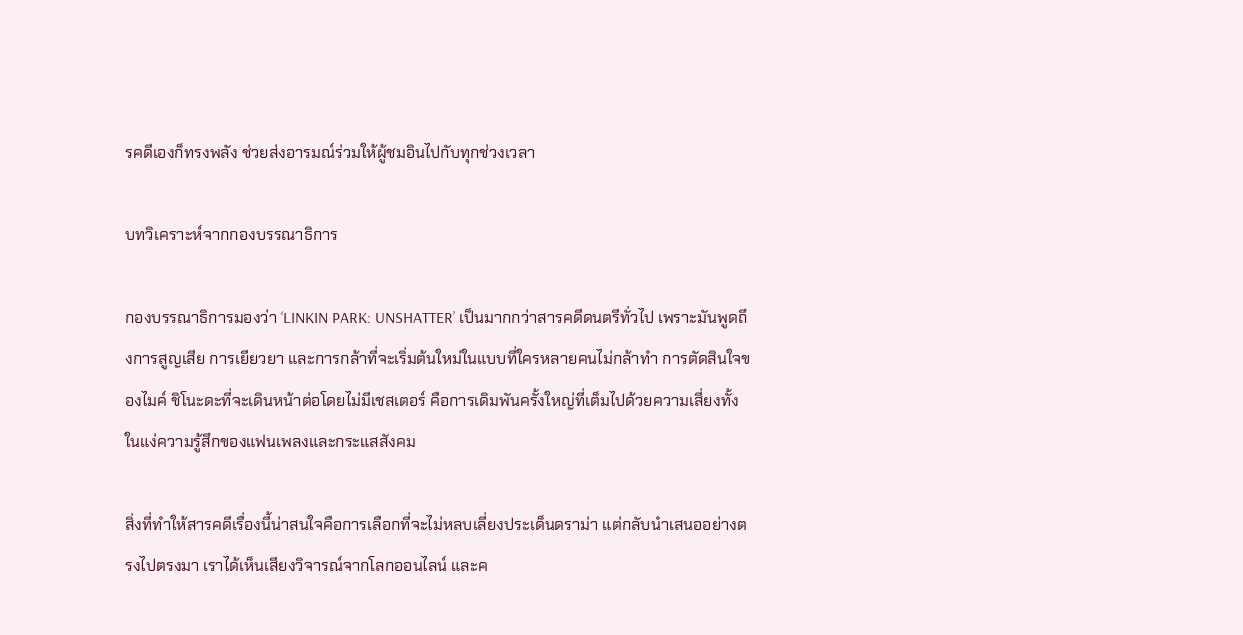รคดีเองก็ทรงพลัง ช่วยส่งอารมณ์ร่วมให้ผู้ชมอินไปกับทุกช่วงเวลา

บทวิเคราะห์จากกองบรรณาธิการ

กองบรรณาธิการมองว่า ‘LINKIN PARK: UNSHATTER’ เป็นมากกว่าสารคดีดนตรีทั่วไป เพราะมันพูดถึงการสูญเสีย การเยียวยา และการกล้าที่จะเริ่มต้นใหม่ในแบบที่ใครหลายคนไม่กล้าทำ การตัดสินใจของไมค์ ชิโนะดะที่จะเดินหน้าต่อโดยไม่มีเชสเตอร์ คือการเดิมพันครั้งใหญ่ที่เต็มไปด้วยความเสี่ยงทั้งในแง่ความรู้สึกของแฟนเพลงและกระแสสังคม

สิ่งที่ทำให้สารคดีเรื่องนี้น่าสนใจคือการเลือกที่จะไม่หลบเลี่ยงประเด็นดราม่า แต่กลับนำเสนออย่างตรงไปตรงมา เราได้เห็นเสียงวิจารณ์จากโลกออนไลน์ และค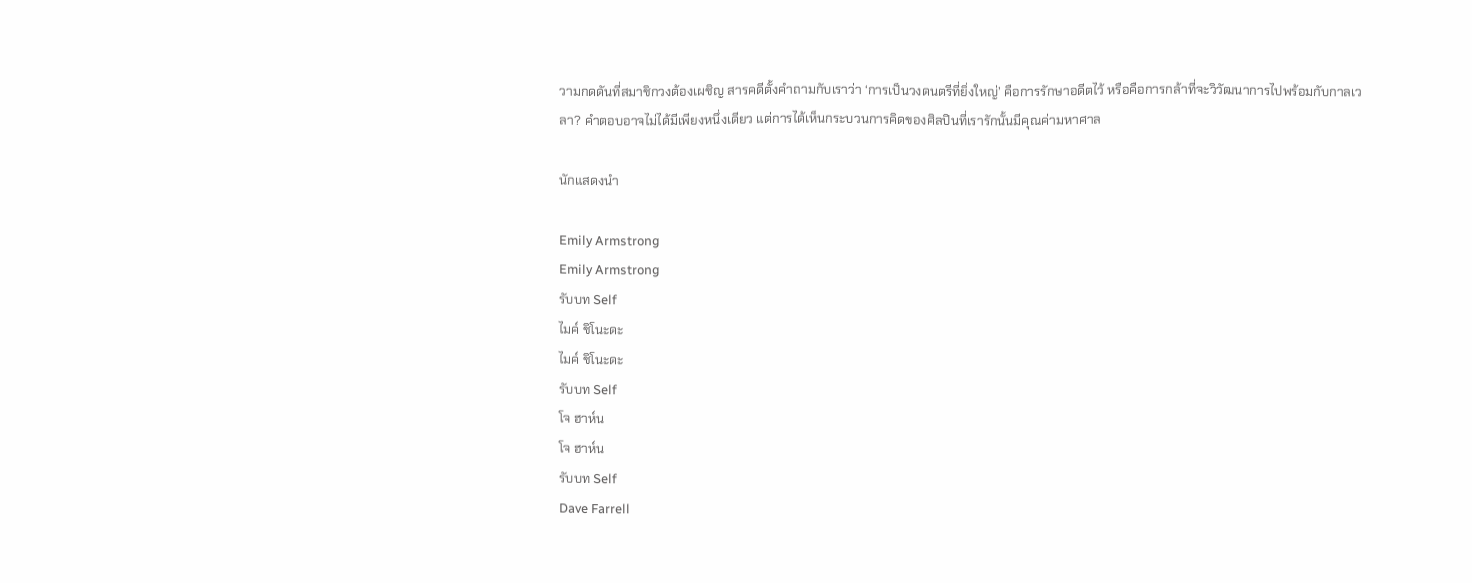วามกดดันที่สมาชิกวงต้องเผชิญ สารคดีตั้งคำถามกับเราว่า ‘การเป็นวงดนตรีที่ยิ่งใหญ่’ คือการรักษาอดีตไว้ หรือคือการกล้าที่จะวิวัฒนาการไปพร้อมกับกาลเวลา? คำตอบอาจไม่ได้มีเพียงหนึ่งเดียว แต่การได้เห็นกระบวนการคิดของศิลปินที่เรารักนั้นมีคุณค่ามหาศาล

นักแสดงนำ

Emily Armstrong
Emily Armstrong
รับบท Self
ไมค์ ชิโนะดะ
ไมค์ ชิโนะดะ
รับบท Self
โจ ฮาห์น
โจ ฮาห์น
รับบท Self
Dave Farrell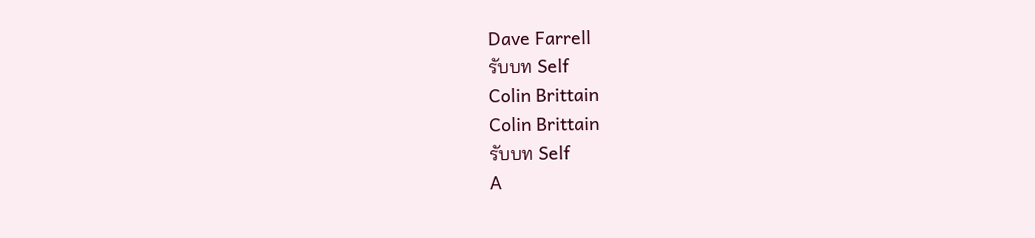Dave Farrell
รับบท Self
Colin Brittain
Colin Brittain
รับบท Self
A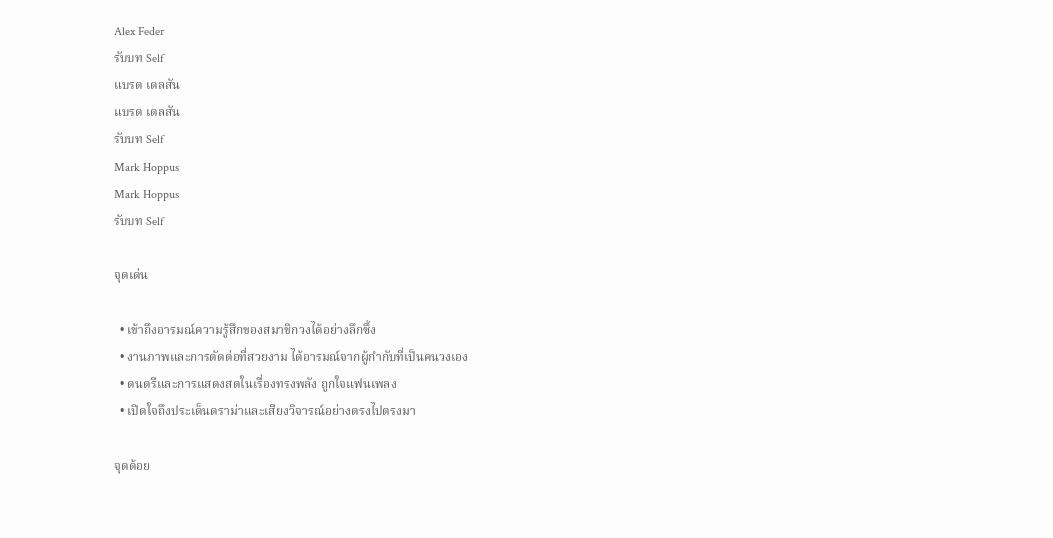Alex Feder
รับบท Self
แบรด เดลสัน
แบรด เดลสัน
รับบท Self
Mark Hoppus
Mark Hoppus
รับบท Self

จุดเด่น

  • เข้าถึงอารมณ์ความรู้สึกของสมาชิกวงได้อย่างลึกซึ้ง
  • งานภาพและการตัดต่อที่สวยงาม ได้อารมณ์จากผู้กำกับที่เป็นคนวงเอง
  • ดนตรีและการแสดงสดในเรื่องทรงพลัง ถูกใจแฟนเพลง
  • เปิดใจถึงประเด็นดราม่าและเสียงวิจารณ์อย่างตรงไปตรงมา

จุดด้อย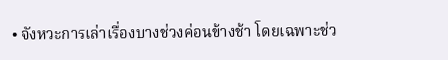• จังหวะการเล่าเรื่องบางช่วงค่อนข้างช้า โดยเฉพาะช่ว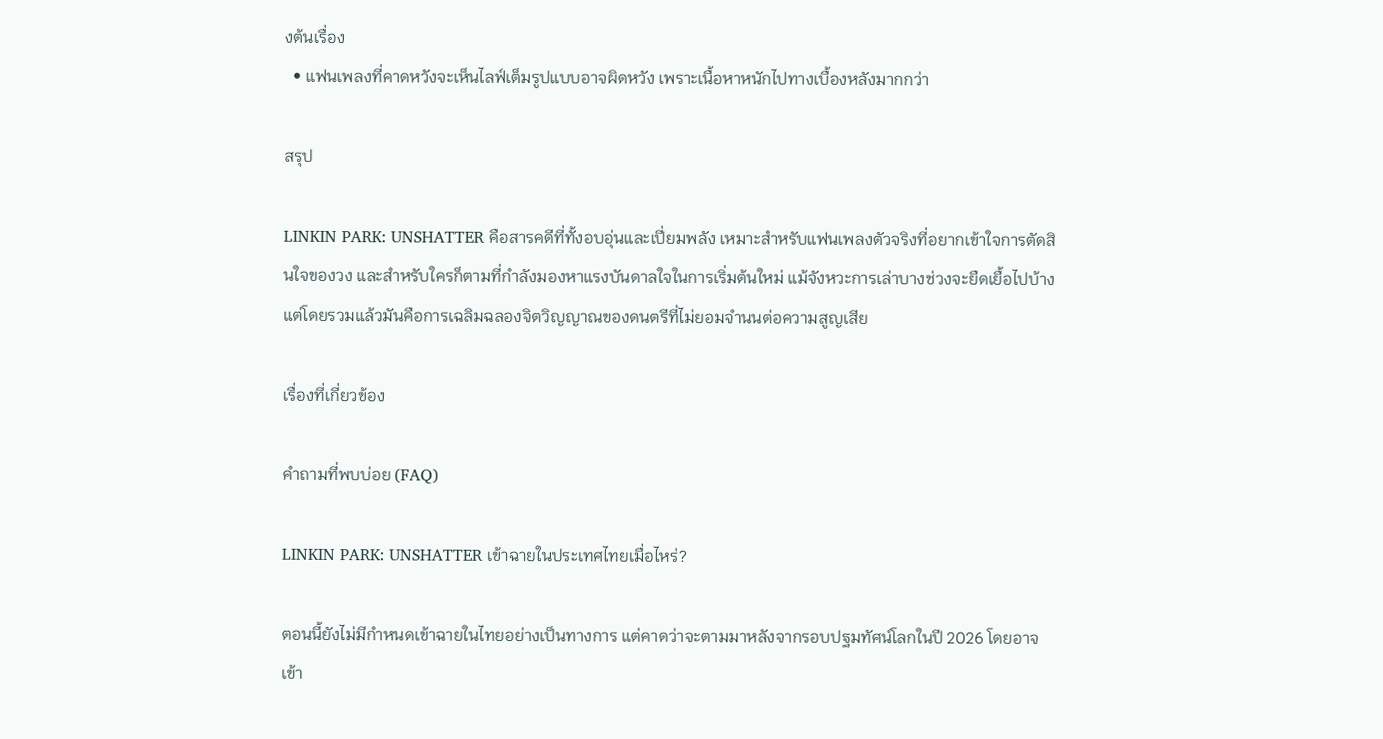งต้นเรื่อง
  • แฟนเพลงที่คาดหวังจะเห็นไลฟ์เต็มรูปแบบอาจผิดหวัง เพราะเนื้อหาหนักไปทางเบื้องหลังมากกว่า

สรุป

LINKIN PARK: UNSHATTER คือสารคดีที่ทั้งอบอุ่นและเปี่ยมพลัง เหมาะสำหรับแฟนเพลงตัวจริงที่อยากเข้าใจการตัดสินใจของวง และสำหรับใครก็ตามที่กำลังมองหาแรงบันดาลใจในการเริ่มต้นใหม่ แม้จังหวะการเล่าบางช่วงจะยืดเยื้อไปบ้าง แต่โดยรวมแล้วมันคือการเฉลิมฉลองจิตวิญญาณของดนตรีที่ไม่ยอมจำนนต่อความสูญเสีย

เรื่องที่เกี่ยวข้อง

คำถามที่พบบ่อย (FAQ)

LINKIN PARK: UNSHATTER เข้าฉายในประเทศไทยเมื่อไหร่?

ตอนนี้ยังไม่มีกำหนดเข้าฉายในไทยอย่างเป็นทางการ แต่คาดว่าจะตามมาหลังจากรอบปฐมทัศน์โลกในปี 2026 โดยอาจเข้า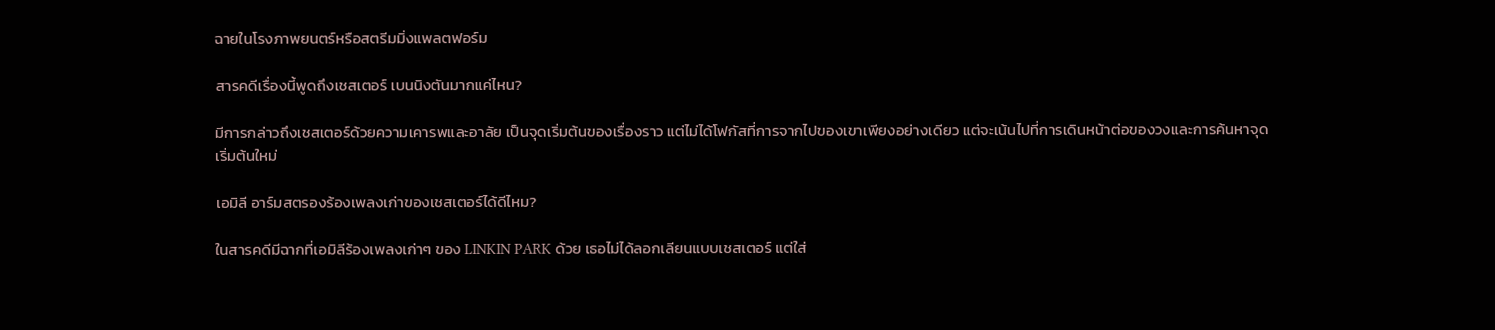ฉายในโรงภาพยนตร์หรือสตรีมมิ่งแพลตฟอร์ม

สารคดีเรื่องนี้พูดถึงเชสเตอร์ เบนนิงตันมากแค่ไหน?

มีการกล่าวถึงเชสเตอร์ด้วยความเคารพและอาลัย เป็นจุดเริ่มต้นของเรื่องราว แต่ไม่ได้โฟกัสที่การจากไปของเขาเพียงอย่างเดียว แต่จะเน้นไปที่การเดินหน้าต่อของวงและการค้นหาจุดเริ่มต้นใหม่

เอมิลี อาร์มสตรองร้องเพลงเก่าของเชสเตอร์ได้ดีไหม?

ในสารคดีมีฉากที่เอมิลีร้องเพลงเก่าๆ ของ LINKIN PARK ด้วย เธอไม่ได้ลอกเลียนแบบเชสเตอร์ แต่ใส่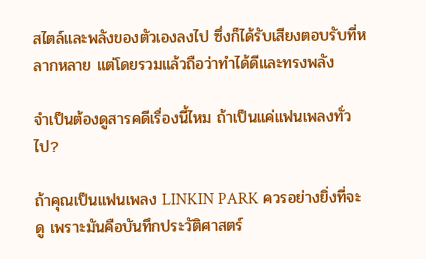สไตล์และพลังของตัวเองลงไป ซึ่งก็ได้รับเสียงตอบรับที่หลากหลาย แต่โดยรวมแล้วถือว่าทำได้ดีและทรงพลัง

จำเป็นต้องดูสารคดีเรื่องนี้ไหม ถ้าเป็นแค่แฟนเพลงทั่วไป?

ถ้าคุณเป็นแฟนเพลง LINKIN PARK ควรอย่างยิ่งที่จะดู เพราะมันคือบันทึกประวัติศาสตร์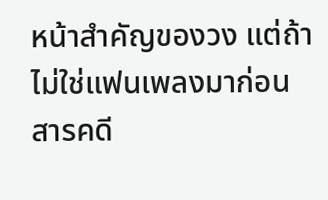หน้าสำคัญของวง แต่ถ้าไม่ใช่แฟนเพลงมาก่อน สารคดี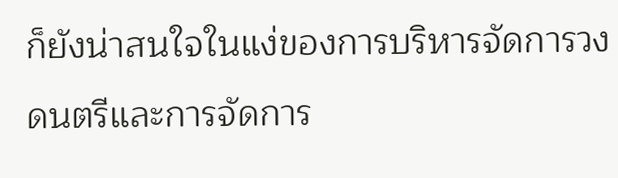ก็ยังน่าสนใจในแง่ของการบริหารจัดการวงดนตรีและการจัดการ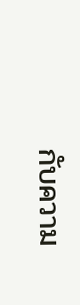กับความ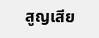สูญเสีย